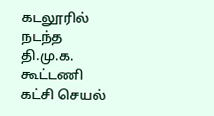கடலூரில் நடந்த தி.மு.க. கூட்டணி கட்சி செயல்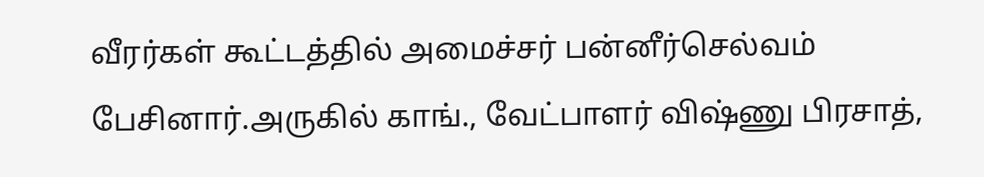வீரர்கள் கூட்டத்தில் அமைச்சர் பன்னீர்செல்வம் பேசினார்.அருகில் காங்., வேட்பாளர் விஷ்ணு பிரசாத்,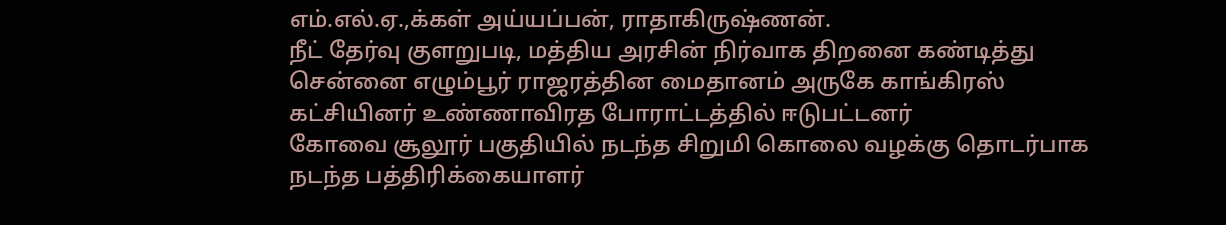எம்.எல்.ஏ.,க்கள் அய்யப்பன், ராதாகிருஷ்ணன்.
நீட் தேர்வு குளறுபடி, மத்திய அரசின் நிர்வாக திறனை கண்டித்து சென்னை எழும்பூர் ராஜரத்தின மைதானம் அருகே காங்கிரஸ் கட்சியினர் உண்ணாவிரத போராட்டத்தில் ஈடுபட்டனர்
கோவை சூலூர் பகுதியில் நடந்த சிறுமி கொலை வழக்கு தொடர்பாக நடந்த பத்திரிக்கையாளர்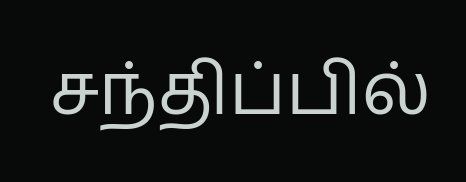சந்திப்பில்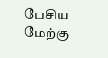பேசிய மேற்கு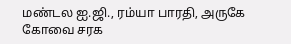மண்டல ஐ.ஜி., ரம்யா பாரதி, அருகே கோவை சரக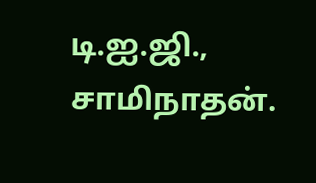டி.ஐ.ஜி., சாமிநாதன்.